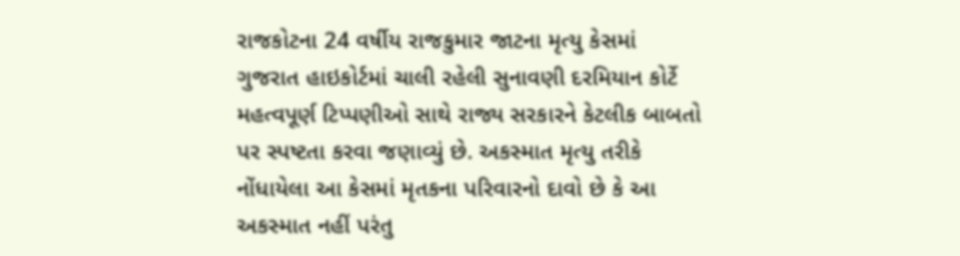રાજકોટના 24 વર્ષીય રાજકુમાર જાટના મૃત્યુ કેસમાં ગુજરાત હાઇકોર્ટમાં ચાલી રહેલી સુનાવણી દરમિયાન કોર્ટે મહત્વપૂર્ણ ટિપ્પણીઓ સાથે રાજ્ય સરકારને કેટલીક બાબતો પર સ્પષ્ટતા કરવા જણાવ્યું છે. અકસ્માત મૃત્યુ તરીકે નોંધાયેલા આ કેસમાં મૃતકના પરિવારનો દાવો છે કે આ અકસ્માત નહીં પરંતુ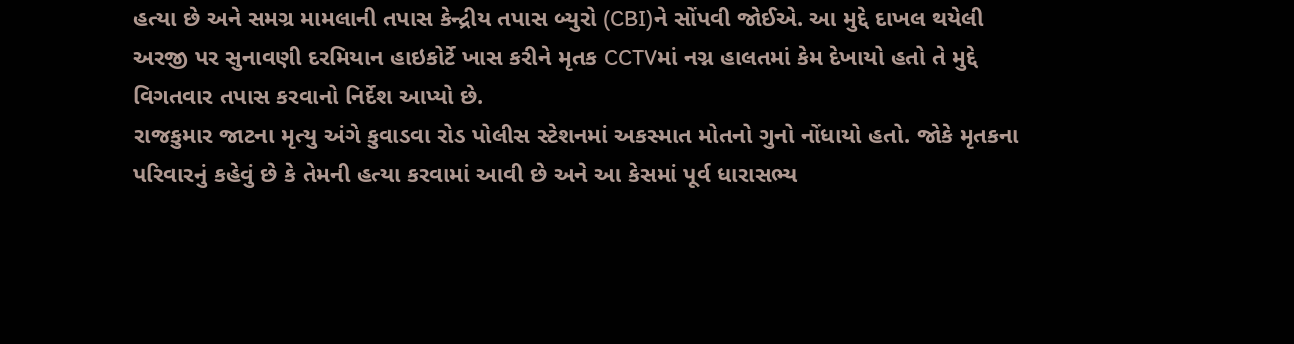હત્યા છે અને સમગ્ર મામલાની તપાસ કેન્દ્રીય તપાસ બ્યુરો (CBI)ને સોંપવી જોઈએ. આ મુદ્દે દાખલ થયેલી અરજી પર સુનાવણી દરમિયાન હાઇકોર્ટે ખાસ કરીને મૃતક CCTVમાં નગ્ન હાલતમાં કેમ દેખાયો હતો તે મુદ્દે વિગતવાર તપાસ કરવાનો નિર્દેશ આપ્યો છે.
રાજકુમાર જાટના મૃત્યુ અંગે કુવાડવા રોડ પોલીસ સ્ટેશનમાં અકસ્માત મોતનો ગુનો નોંધાયો હતો. જોકે મૃતકના પરિવારનું કહેવું છે કે તેમની હત્યા કરવામાં આવી છે અને આ કેસમાં પૂર્વ ધારાસભ્ય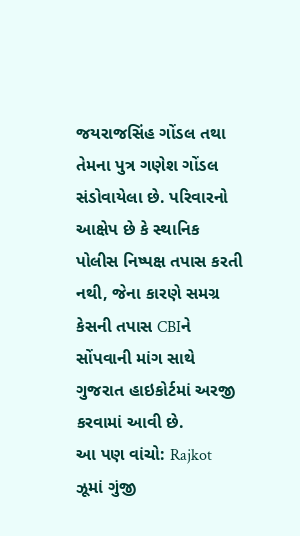જયરાજસિંહ ગોંડલ તથા તેમના પુત્ર ગણેશ ગોંડલ સંડોવાયેલા છે. પરિવારનો આક્ષેપ છે કે સ્થાનિક પોલીસ નિષ્પક્ષ તપાસ કરતી નથી, જેના કારણે સમગ્ર કેસની તપાસ CBIને સોંપવાની માંગ સાથે ગુજરાત હાઇકોર્ટમાં અરજી કરવામાં આવી છે.
આ પણ વાંચો: Rajkot ઝૂમાં ગુંજી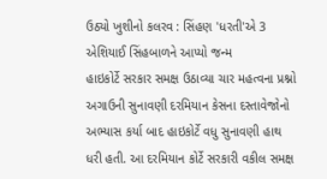ઉઠ્યો ખુશીનો કલરવ : સિંહણ 'ધરતી'એ 3 એશિયાઈ સિંહબાળને આપ્યો જન્મ
હાઇકોર્ટે સરકાર સમક્ષ ઉઠાવ્યા ચાર મહત્વના પ્રશ્નો
અગાઉની સુનાવણી દરમિયાન કેસના દસ્તાવેજોનો અભ્યાસ કર્યા બાદ હાઇકોર્ટે વધુ સુનાવણી હાથ ધરી હતી. આ દરમિયાન કોર્ટે સરકારી વકીલ સમક્ષ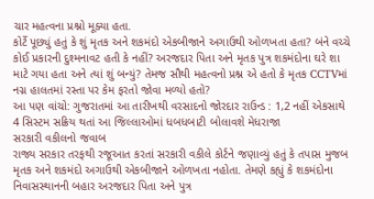ચાર મહત્વના પ્રશ્નો મૂક્યા હતા.
કોર્ટે પૂછ્યું હતું કે શું મૃતક અને શકમંદો એકબીજાને અગાઉથી ઓળખતા હતા? બંને વચ્ચે કોઈ પ્રકારની દુશ્મનાવટ હતી કે નહીં? અરજદાર પિતા અને મૃતક પુત્ર શકમંદોના ઘરે શા માટે ગયા હતા અને ત્યાં શું બન્યું? તેમજ સૌથી મહત્વનો પ્રશ્ન એ હતો કે મૃતક CCTVમાં નગ્ન હાલતમાં રસ્તા પર કેમ ફરતો જોવા મળ્યો હતો?
આ પણ વાંચો: ગુજરાતમાં આ તારીખથી વરસાદનો જોરદાર રાઉન્ડ : 1,2 નહીં એકસાથે 4 સિસ્ટમ સક્રિય થતાં આ જિલ્લાઓમાં ધબધબાટી બોલાવશે મેધરાજા
સરકારી વકીલનો જવાબ
રાજ્ય સરકાર તરફથી રજૂઆત કરતાં સરકારી વકીલે કોર્ટને જણાવ્યું હતું કે તપાસ મુજબ મૃતક અને શકમંદો અગાઉથી એકબીજાને ઓળખતા નહોતા. તેમણે કહ્યું કે શકમંદોના નિવાસસ્થાનની બહાર અરજદાર પિતા અને પુત્ર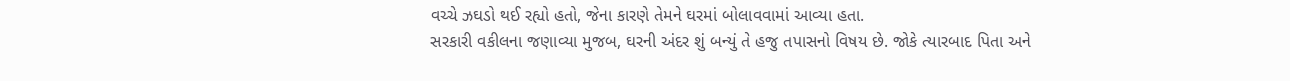વચ્ચે ઝઘડો થઈ રહ્યો હતો, જેના કારણે તેમને ઘરમાં બોલાવવામાં આવ્યા હતા.
સરકારી વકીલના જણાવ્યા મુજબ, ઘરની અંદર શું બન્યું તે હજુ તપાસનો વિષય છે. જોકે ત્યારબાદ પિતા અને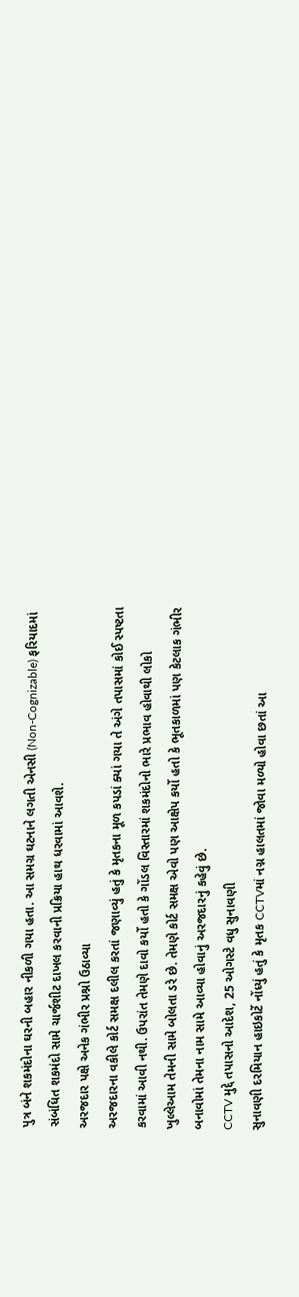પુત્ર બંને શકમંદોના ઘરની બહાર નીકળી ગયા હતા. આ સમગ્ર ઘટનાને લગતી એનસી (Non-Cognizable) ફરિયાદમાં સંબંધિત શકમંદો સામે ચાર્જશીટ દાખલ કરવાની પ્રક્રિયા હાથ ધરવામાં આવશે.
અરજદાર પક્ષે અનેક ગંભીર પ્રશ્નો ઉઠાવ્યા
અરજદારના વકીલે કોર્ટ સમક્ષ દલીલ કરતાં જણાવ્યું હતું કે મૃતકના મૂળ કપડાં ક્યાં ગયા તે અંગે તપાસમાં કોઈ સ્પષ્ટતા કરવામાં આવી નથી. ઉપરાંત તેમણે દાવો કર્યો હતો કે ગોંડલ વિસ્તારમાં શકમંદોનો ભારે પ્રભાવ હોવાથી લોકો ખુલ્લેઆમ તેમની સામે બોલતા ડરે છે. તેમણે કોર્ટ સમક્ષ એવો પણ આક્ષેપ કર્યો હતો કે ભૂતકાળમાં પણ કેટલાક ગંભીર બનાવોમાં તેમના નામ સામે આવ્યા હોવાનું અરજદારનું કહેવું છે.
CCTV મુદ્દે તપાસનો આદેશ, 25 ઓગસ્ટે વધુ સુનાવણી
સુનાવણી દરમિયાન હાઇકોર્ટે નોંધ્યું હતું કે મૃતક CCTVમાં નગ્ન હાલતમાં જોવા મળ્યો હોવા છતાં આ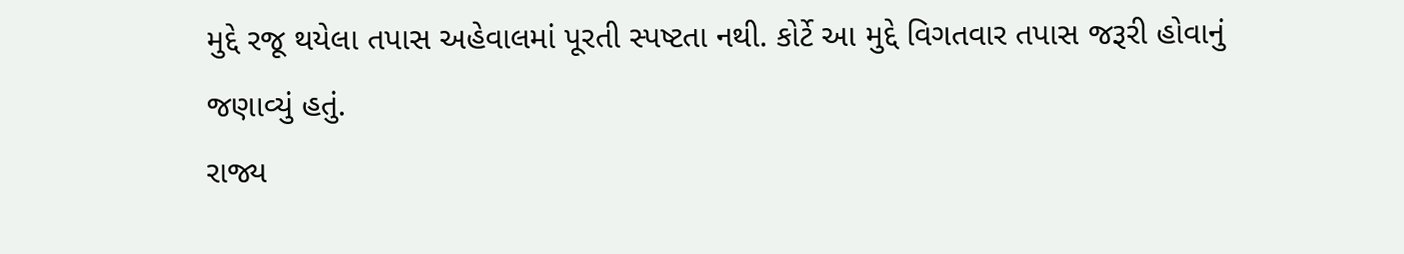મુદ્દે રજૂ થયેલા તપાસ અહેવાલમાં પૂરતી સ્પષ્ટતા નથી. કોર્ટે આ મુદ્દે વિગતવાર તપાસ જરૂરી હોવાનું જણાવ્યું હતું.
રાજ્ય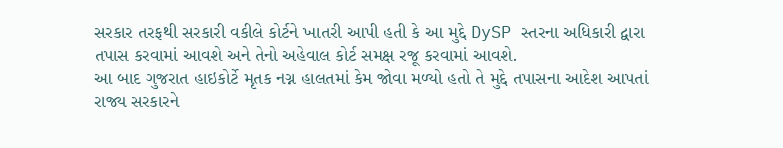સરકાર તરફથી સરકારી વકીલે કોર્ટને ખાતરી આપી હતી કે આ મુદ્દે DySP સ્તરના અધિકારી દ્વારા તપાસ કરવામાં આવશે અને તેનો અહેવાલ કોર્ટ સમક્ષ રજૂ કરવામાં આવશે.
આ બાદ ગુજરાત હાઇકોર્ટે મૃતક નગ્ન હાલતમાં કેમ જોવા મળ્યો હતો તે મુદ્દે તપાસના આદેશ આપતાં રાજ્ય સરકારને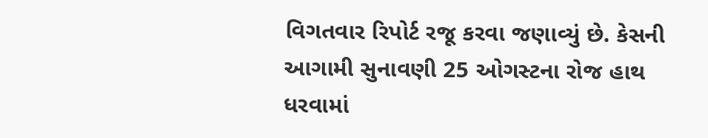વિગતવાર રિપોર્ટ રજૂ કરવા જણાવ્યું છે. કેસની આગામી સુનાવણી 25 ઓગસ્ટના રોજ હાથ ધરવામાં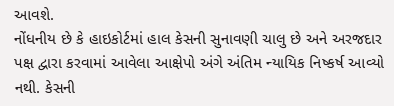આવશે.
નોંધનીય છે કે હાઇકોર્ટમાં હાલ કેસની સુનાવણી ચાલુ છે અને અરજદાર પક્ષ દ્વારા કરવામાં આવેલા આક્ષેપો અંગે અંતિમ ન્યાયિક નિષ્કર્ષ આવ્યો નથી. કેસની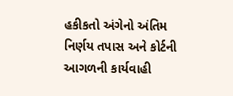હકીકતો અંગેનો અંતિમ નિર્ણય તપાસ અને કોર્ટની આગળની કાર્યવાહી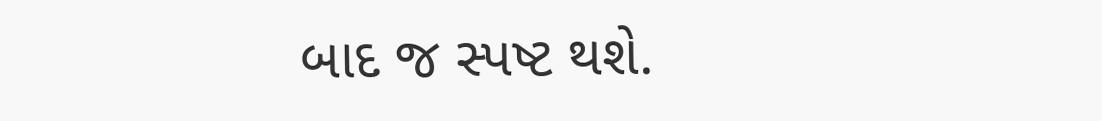બાદ જ સ્પષ્ટ થશે.